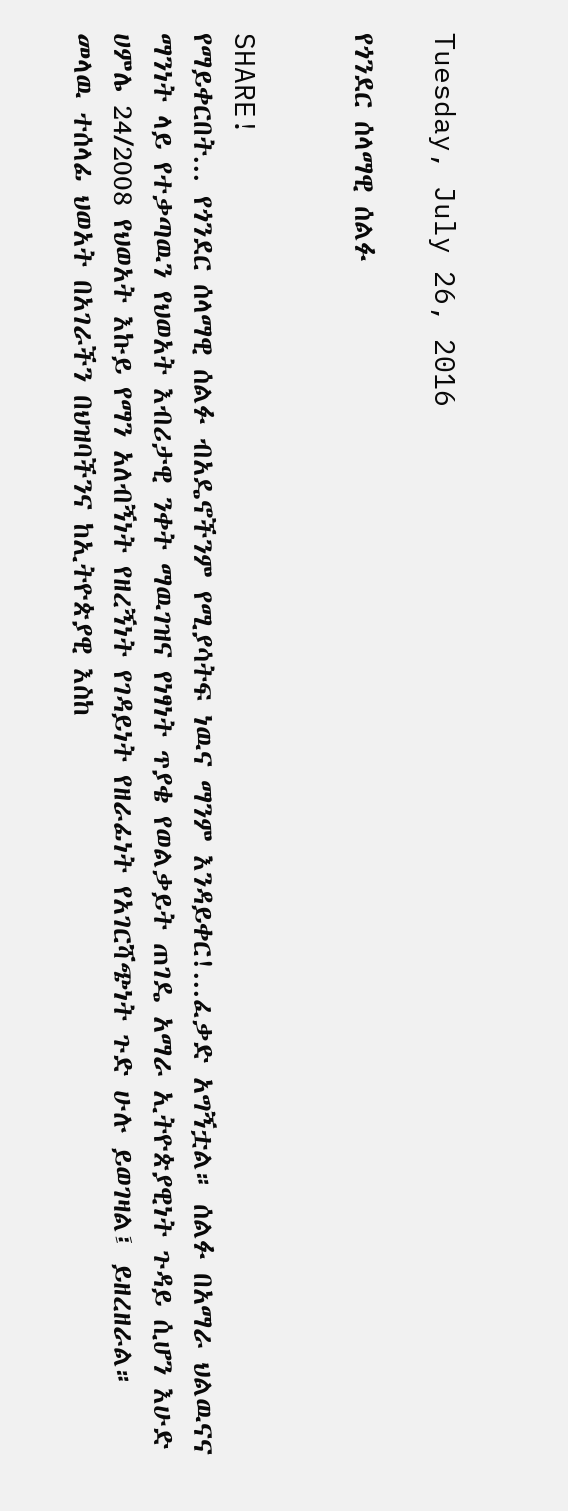Tuesday, July 26, 2016

የጎንደር ሰላማዊ ሰልፉ


SHARE!
የማይቀርበት... የጎንደር ሰላማዊ ሰልፉ ብአዴኖችንም የሚያሳትፍ ነዉና ማንም እንዳይቀር!...ፈቃድ አግኝቷል። ሰልፉ በአማራ ህልዉናና ማንነት ላይ የተቃጣዉን የህወአት እብሪታዊ ንቀት ማዉገዝና የነፃነት ጥያቄ የወልቃይት ጠገዴ አማራ ኢትዮጵያዊነት ጉዳይ ሲሆን እሁድ ሀምሌ 24/2008 የህወአት እኩይ የማን አለብኝነት የዘረኝነት የገዳይነት የዘራፊነት የአገርሻጭነት ጉድ ሁሉ ይወገዛል፤ ይዘረዘራል።
መላዉ ተሰላፊ ህወአት በአገራችን በህዝባችንና ከኢትዮጵያዊ እስከ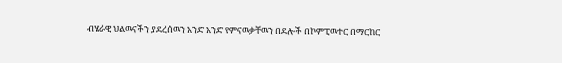ብሄራዊ ህልዉናችን ያደረሰዉን አንድ አንድ የምናዉቃቸዉን በደሎች በኮምፒዉተር በማርከር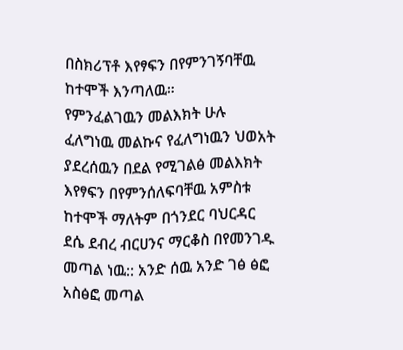በስክሪፕቶ እየፃፍን በየምንገኝባቸዉ ከተሞች እንጣለዉ።
የምንፈልገዉን መልእክት ሁሉ ፈለግነዉ መልኩና የፈለግነዉን ህወአት ያደረሰዉን በደል የሚገልፅ መልእክት እየፃፍን በየምንሰለፍባቸዉ አምስቱ ከተሞች ማለትም በጎንደር ባህርዳር ደሴ ደብረ ብርሀንና ማርቆስ በየመንገዱ መጣል ነዉ:: አንድ ሰዉ አንድ ገፅ ፅፎ አስፅፎ መጣል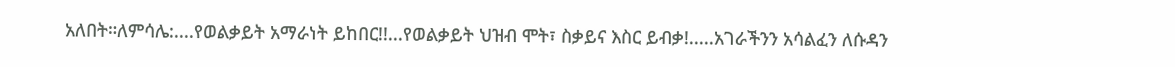አለበት።ለምሳሌ:....የወልቃይት አማራነት ይከበር!!...የወልቃይት ህዝብ ሞት፣ ስቃይና እስር ይብቃ!.....አገራችንን አሳልፈን ለሱዳን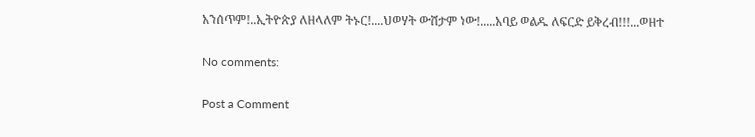አንሰጥም!..ኢትዮጵያ ለዘላለም ትኑር!....ህወሃት ውሸታም ነው!.....አባይ ወልዱ ለፍርድ ይቅረብ!!!...ወዘተ

No comments:

Post a Comment